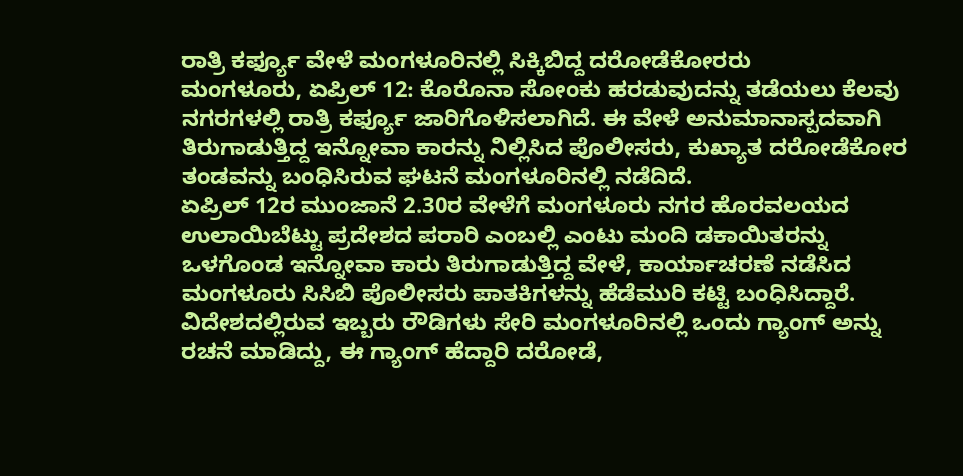ರಾತ್ರಿ ಕರ್ಫ್ಯೂ ವೇಳೆ ಮಂಗಳೂರಿನಲ್ಲಿ ಸಿಕ್ಕಿಬಿದ್ದ ದರೋಡೆಕೋರರು
ಮಂಗಳೂರು, ಏಪ್ರಿಲ್ 12: ಕೊರೊನಾ ಸೋಂಕು ಹರಡುವುದನ್ನು ತಡೆಯಲು ಕೆಲವು ನಗರಗಳಲ್ಲಿ ರಾತ್ರಿ ಕರ್ಫ್ಯೂ ಜಾರಿಗೊಳಿಸಲಾಗಿದೆ. ಈ ವೇಳೆ ಅನುಮಾನಾಸ್ಪದವಾಗಿ ತಿರುಗಾಡುತ್ತಿದ್ದ ಇನ್ನೋವಾ ಕಾರನ್ನು ನಿಲ್ಲಿಸಿದ ಪೊಲೀಸರು, ಕುಖ್ಯಾತ ದರೋಡೆಕೋರ ತಂಡವನ್ನು ಬಂಧಿಸಿರುವ ಘಟನೆ ಮಂಗಳೂರಿನಲ್ಲಿ ನಡೆದಿದೆ.
ಏಪ್ರಿಲ್ 12ರ ಮುಂಜಾನೆ 2.30ರ ವೇಳೆಗೆ ಮಂಗಳೂರು ನಗರ ಹೊರವಲಯದ ಉಲಾಯಿಬೆಟ್ಟು ಪ್ರದೇಶದ ಪರಾರಿ ಎಂಬಲ್ಲಿ ಎಂಟು ಮಂದಿ ಡಕಾಯಿತರನ್ನು ಒಳಗೊಂಡ ಇನ್ನೋವಾ ಕಾರು ತಿರುಗಾಡುತ್ತಿದ್ದ ವೇಳೆ, ಕಾರ್ಯಾಚರಣೆ ನಡೆಸಿದ ಮಂಗಳೂರು ಸಿಸಿಬಿ ಪೊಲೀಸರು ಪಾತಕಿಗಳನ್ನು ಹೆಡೆಮುರಿ ಕಟ್ಟಿ ಬಂಧಿಸಿದ್ದಾರೆ.
ವಿದೇಶದಲ್ಲಿರುವ ಇಬ್ಬರು ರೌಡಿಗಳು ಸೇರಿ ಮಂಗಳೂರಿನಲ್ಲಿ ಒಂದು ಗ್ಯಾಂಗ್ ಅನ್ನು ರಚನೆ ಮಾಡಿದ್ದು, ಈ ಗ್ಯಾಂಗ್ ಹೆದ್ದಾರಿ ದರೋಡೆ,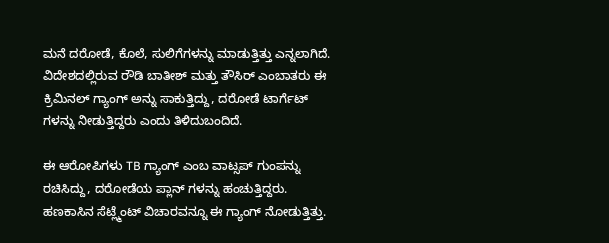ಮನೆ ದರೋಡೆ, ಕೊಲೆ, ಸುಲಿಗೆಗಳನ್ನು ಮಾಡುತ್ತಿತ್ತು ಎನ್ನಲಾಗಿದೆ. ವಿದೇಶದಲ್ಲಿರುವ ರೌಡಿ ಬಾತೀಶ್ ಮತ್ತು ತೌಸಿರ್ ಎಂಬಾತರು ಈ ಕ್ರಿಮಿನಲ್ ಗ್ಯಾಂಗ್ ಅನ್ನು ಸಾಕುತ್ತಿದ್ದು, ದರೋಡೆ ಟಾರ್ಗೆಟ್ ಗಳನ್ನು ನೀಡುತ್ತಿದ್ದರು ಎಂದು ತಿಳಿದುಬಂದಿದೆ.

ಈ ಆರೋಪಿಗಳು TB ಗ್ಯಾಂಗ್ ಎಂಬ ವಾಟ್ಸಪ್ ಗುಂಪನ್ನು ರಚಿಸಿದ್ದು, ದರೋಡೆಯ ಪ್ಲಾನ್ ಗಳನ್ನು ಹಂಚುತ್ತಿದ್ದರು. ಹಣಕಾಸಿನ ಸೆಟ್ಲ್ಮೆಂಟ್ ವಿಚಾರವನ್ನೂ ಈ ಗ್ಯಾಂಗ್ ನೋಡುತ್ತಿತ್ತು.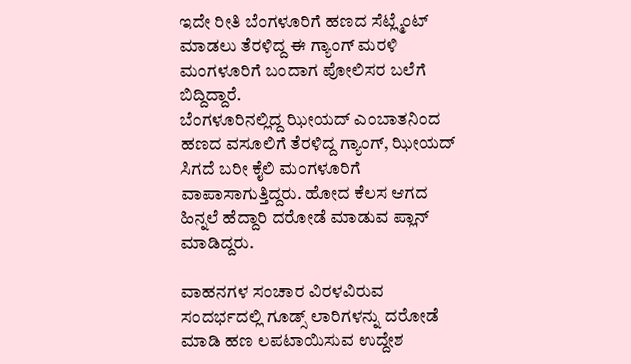ಇದೇ ರೀತಿ ಬೆಂಗಳೂರಿಗೆ ಹಣದ ಸೆಟ್ಲ್ಮೆಂಟ್ ಮಾಡಲು ತೆರಳಿದ್ದ ಈ ಗ್ಯಾಂಗ್ ಮರಳಿ ಮಂಗಳೂರಿಗೆ ಬಂದಾಗ ಪೋಲಿಸರ ಬಲೆಗೆ ಬಿದ್ದಿದ್ದಾರೆ.
ಬೆಂಗಳೂರಿನಲ್ಲಿದ್ದ ಝೀಯದ್ ಎಂಬಾತನಿಂದ ಹಣದ ವಸೂಲಿಗೆ ತೆರಳಿದ್ದ ಗ್ಯಾಂಗ್, ಝೀಯದ್ ಸಿಗದೆ ಬರೀ ಕೈಲಿ ಮಂಗಳೂರಿಗೆ ವಾಪಾಸಾಗುತ್ತಿದ್ದರು. ಹೋದ ಕೆಲಸ ಆಗದ ಹಿನ್ನಲೆ ಹೆದ್ದಾರಿ ದರೋಡೆ ಮಾಡುವ ಪ್ಲಾನ್ ಮಾಡಿದ್ದರು.

ವಾಹನಗಳ ಸಂಚಾರ ವಿರಳವಿರುವ ಸಂದರ್ಭದಲ್ಲಿ ಗೂಡ್ಸ್ ಲಾರಿಗಳನ್ನು ದರೋಡೆ ಮಾಡಿ ಹಣ ಲಪಟಾಯಿಸುವ ಉದ್ದೇಶ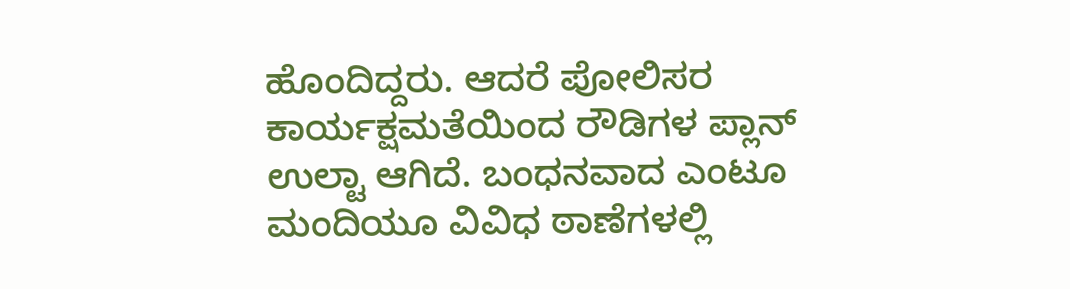ಹೊಂದಿದ್ದರು. ಆದರೆ ಪೋಲಿಸರ ಕಾರ್ಯಕ್ಷಮತೆಯಿಂದ ರೌಡಿಗಳ ಪ್ಲಾನ್ ಉಲ್ಟಾ ಆಗಿದೆ. ಬಂಧನವಾದ ಎಂಟೂ ಮಂದಿಯೂ ವಿವಿಧ ಠಾಣೆಗಳಲ್ಲಿ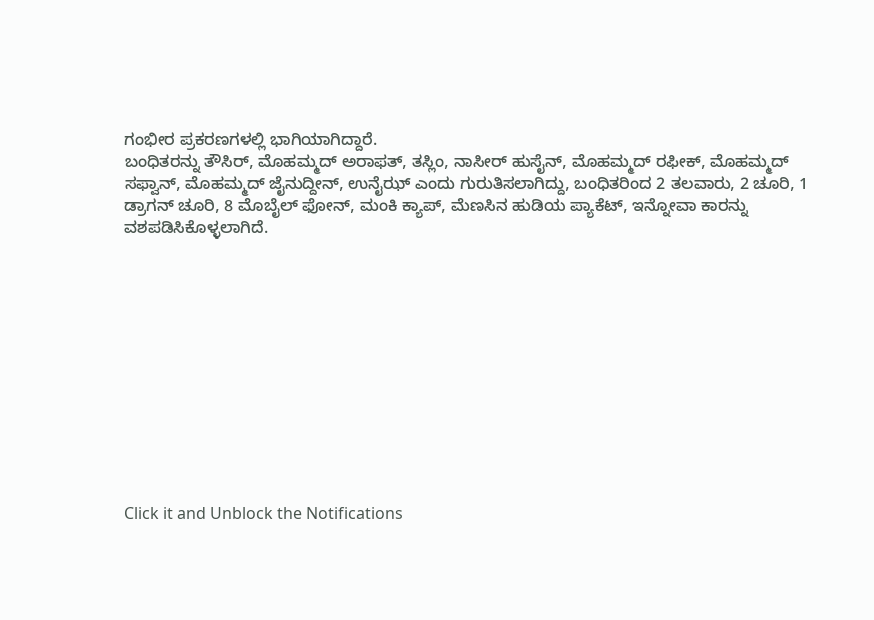ಗಂಭೀರ ಪ್ರಕರಣಗಳಲ್ಲಿ ಭಾಗಿಯಾಗಿದ್ದಾರೆ.
ಬಂಧಿತರನ್ನು ತೌಸಿರ್, ಮೊಹಮ್ಮದ್ ಅರಾಫತ್, ತಸ್ಲಿಂ, ನಾಸೀರ್ ಹುಸೈನ್, ಮೊಹಮ್ಮದ್ ರಫೀಕ್, ಮೊಹಮ್ಮದ್ ಸಫ್ವಾನ್, ಮೊಹಮ್ಮದ್ ಜೈನುದ್ದೀನ್, ಉನೈಝ್ ಎಂದು ಗುರುತಿಸಲಾಗಿದ್ದು, ಬಂಧಿತರಿಂದ 2 ತಲವಾರು, 2 ಚೂರಿ, 1 ಡ್ರಾಗನ್ ಚೂರಿ, 8 ಮೊಬೈಲ್ ಫೋನ್, ಮಂಕಿ ಕ್ಯಾಪ್, ಮೆಣಸಿನ ಹುಡಿಯ ಪ್ಯಾಕೆಟ್, ಇನ್ನೋವಾ ಕಾರನ್ನು ವಶಪಡಿಸಿಕೊಳ್ಳಲಾಗಿದೆ.












Click it and Unblock the Notifications